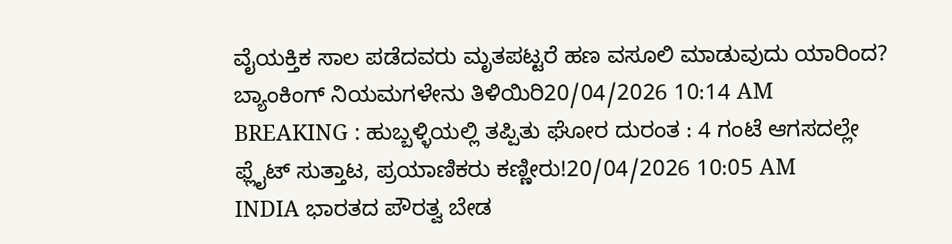ವೈಯಕ್ತಿಕ ಸಾಲ ಪಡೆದವರು ಮೃತಪಟ್ಟರೆ ಹಣ ವಸೂಲಿ ಮಾಡುವುದು ಯಾರಿಂದ? ಬ್ಯಾಂಕಿಂಗ್ ನಿಯಮಗಳೇನು ತಿಳಿಯಿರಿ20/04/2026 10:14 AM
BREAKING : ಹುಬ್ಬಳ್ಳಿಯಲ್ಲಿ ತಪ್ಪಿತು ಘೋರ ದುರಂತ : 4 ಗಂಟೆ ಆಗಸದಲ್ಲೇ ಫ್ಲೈಟ್ ಸುತ್ತಾಟ, ಪ್ರಯಾಣಿಕರು ಕಣ್ಣೀರು!20/04/2026 10:05 AM
INDIA ಭಾರತದ ಪೌರತ್ವ ಬೇಡ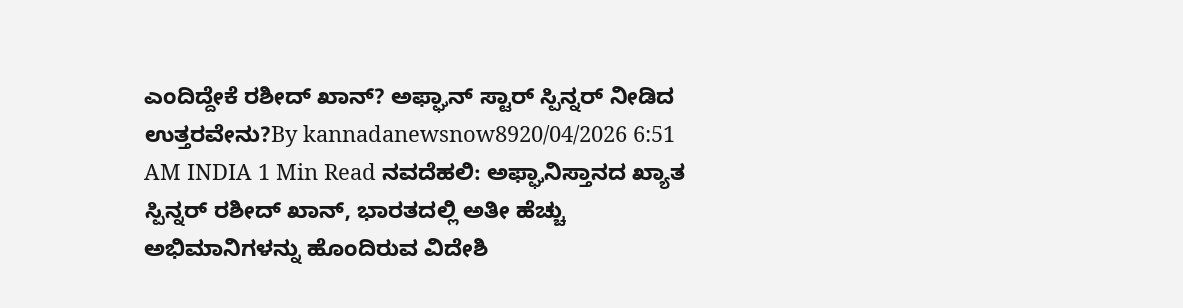ಎಂದಿದ್ದೇಕೆ ರಶೀದ್ ಖಾನ್? ಅಫ್ಘಾನ್ ಸ್ಟಾರ್ ಸ್ಪಿನ್ನರ್ ನೀಡಿದ ಉತ್ತರವೇನು?By kannadanewsnow8920/04/2026 6:51 AM INDIA 1 Min Read ನವದೆಹಲಿ: ಅಫ್ಘಾನಿಸ್ತಾನದ ಖ್ಯಾತ ಸ್ಪಿನ್ನರ್ ರಶೀದ್ ಖಾನ್, ಭಾರತದಲ್ಲಿ ಅತೀ ಹೆಚ್ಚು ಅಭಿಮಾನಿಗಳನ್ನು ಹೊಂದಿರುವ ವಿದೇಶಿ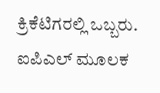ಕ್ರಿಕೆಟಿಗರಲ್ಲಿ ಒಬ್ಬರು. ಐಪಿಎಲ್ ಮೂಲಕ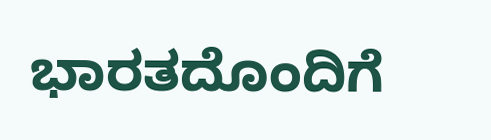ಭಾರತದೊಂದಿಗೆ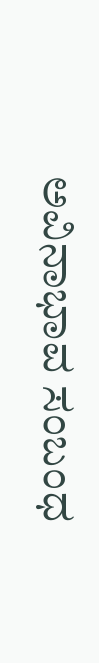ಅವಿನಾಭಾವ ಸಂಬಂಧ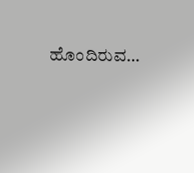ಹೊಂದಿರುವ…